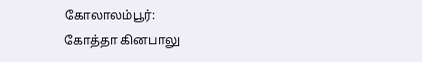கோலாலம்பூர்:
கோத்தா கினபாலு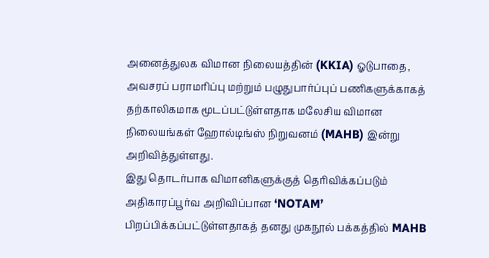அனைத்துலக விமான நிலையத்தின் (KKIA) ஓடுபாதை, அவசரப் பராமரிப்பு மற்றும் பழுதுபார்ப்புப் பணிகளுக்காகத் தற்காலிகமாக மூடப்பட்டுள்ளதாக மலேசிய விமான நிலையங்கள் ஹோல்டிங்ஸ் நிறுவனம் (MAHB) இன்று அறிவித்துள்ளது.
இது தொடர்பாக விமானிகளுக்குத் தெரிவிக்கப்படும் அதிகாரப்பூர்வ அறிவிப்பான ‘NOTAM’ பிறப்பிக்கப்பட்டுள்ளதாகத் தனது முகநூல் பக்கத்தில் MAHB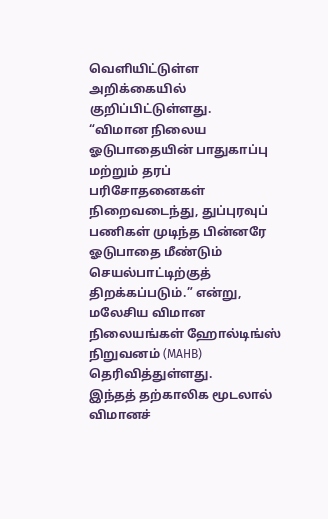வெளியிட்டுள்ள அறிக்கையில் குறிப்பிட்டுள்ளது.
“விமான நிலைய ஓடுபாதையின் பாதுகாப்பு மற்றும் தரப் பரிசோதனைகள் நிறைவடைந்து, துப்புரவுப் பணிகள் முடிந்த பின்னரே ஓடுபாதை மீண்டும் செயல்பாட்டிற்குத் திறக்கப்படும்.” என்று, மலேசிய விமான நிலையங்கள் ஹோல்டிங்ஸ் நிறுவனம் (MAHB) தெரிவித்துள்ளது.
இந்தத் தற்காலிக மூடலால் விமானச்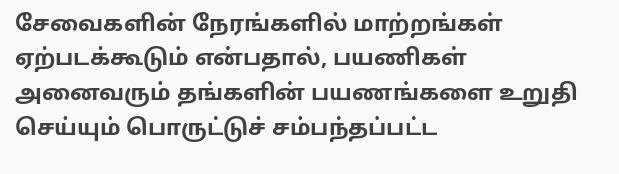சேவைகளின் நேரங்களில் மாற்றங்கள் ஏற்படக்கூடும் என்பதால், பயணிகள் அனைவரும் தங்களின் பயணங்களை உறுதி செய்யும் பொருட்டுச் சம்பந்தப்பட்ட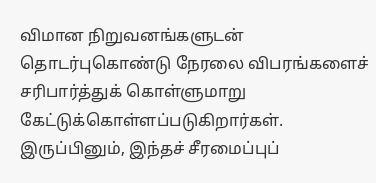விமான நிறுவனங்களுடன் தொடர்புகொண்டு நேரலை விபரங்களைச் சரிபார்த்துக் கொள்ளுமாறு கேட்டுக்கொள்ளப்படுகிறார்கள்.
இருப்பினும், இந்தச் சீரமைப்புப்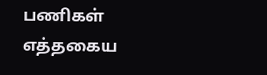பணிகள் எத்தகைய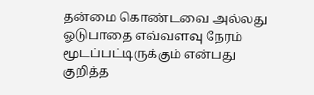தன்மை கொண்டவை அல்லது ஓடுபாதை எவ்வளவு நேரம் மூடப்பட்டிருக்கும் என்பது குறித்த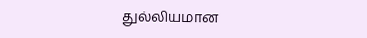துல்லியமான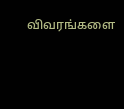விவரங்களை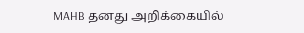MAHB தனது அறிக்கையில்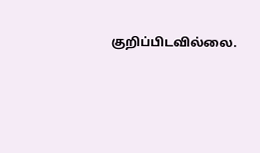குறிப்பிடவில்லை.